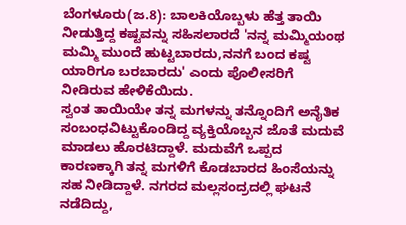ಬೆಂಗಳೂರು(ಜ.8): ಬಾಲಕಿಯೊಬ್ಬಳು ಹೆತ್ತ ತಾಯಿ ನೀಡುತ್ತಿದ್ದ ಕಷ್ಟವನ್ನು ಸಹಿಸಲಾರದೆ 'ನನ್ನ ಮಮ್ಮಿಯಂಥ ಮಮ್ಮಿ ಮುಂದೆ ಹುಟ್ಟಬಾರದು,ನನಗೆ ಬಂದ ಕಷ್ಟ ಯಾರಿಗೂ ಬರಬಾರದು' ಎಂದು ಪೊಲೀಸರಿಗೆ ನೀಡಿರುವ ಹೇಳಿಕೆಯಿದು.
ಸ್ವಂತ ತಾಯಿಯೇ ತನ್ನ ಮಗಳನ್ನು ತನ್ನೊಂದಿಗೆ ಅನೈತಿಕ ಸಂಬಂಧವಿಟ್ಟುಕೊಂಡಿದ್ದ ವ್ಯಕ್ತಿಯೊಬ್ಬನ ಜೊತೆ ಮದುವೆ ಮಾಡಲು ಹೊರಟಿದ್ದಾಳೆ. ಮದುವೆಗೆ ಒಪ್ಪದ ಕಾರಣಕ್ಕಾಗಿ ತನ್ನ ಮಗಳಿಗೆ ಕೊಡಬಾರದ ಹಿಂಸೆಯನ್ನು ಸಹ ನೀಡಿದ್ದಾಳೆ. ನಗರದ ಮಲ್ಲಸಂದ್ರದಲ್ಲಿ ಘಟನೆ ನಡೆದಿದ್ದು,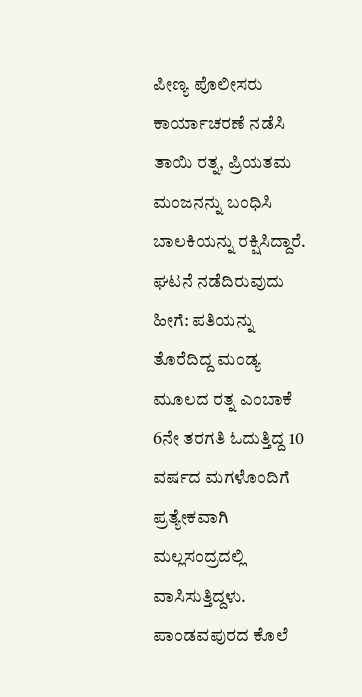ಪೀಣ್ಯ ಪೊಲೀಸರು ಕಾರ್ಯಾಚರಣೆ ನಡೆಸಿ ತಾಯಿ ರತ್ನ, ಪ್ರಿಯತಮ ಮಂಜನನ್ನು ಬಂಧಿಸಿ ಬಾಲಕಿಯನ್ನು ರಕ್ಷಿಸಿದ್ದಾರೆ.
ಘಟನೆ ನಡೆದಿರುವುದು ಹೀಗೆ: ಪತಿಯನ್ನು ತೊರೆದಿದ್ದ ಮಂಡ್ಯ ಮೂಲದ ರತ್ನ ಎಂಬಾಕೆ 6ನೇ ತರಗತಿ ಓದುತ್ತಿದ್ದ 10 ವರ್ಷದ ಮಗಳೊಂದಿಗೆ ಪ್ರತ್ಯೇಕವಾಗಿ ಮಲ್ಲಸಂದ್ರದಲ್ಲಿ ವಾಸಿಸುತ್ತಿದ್ದಳು. ಪಾಂಡವಪುರದ ಕೊಲೆ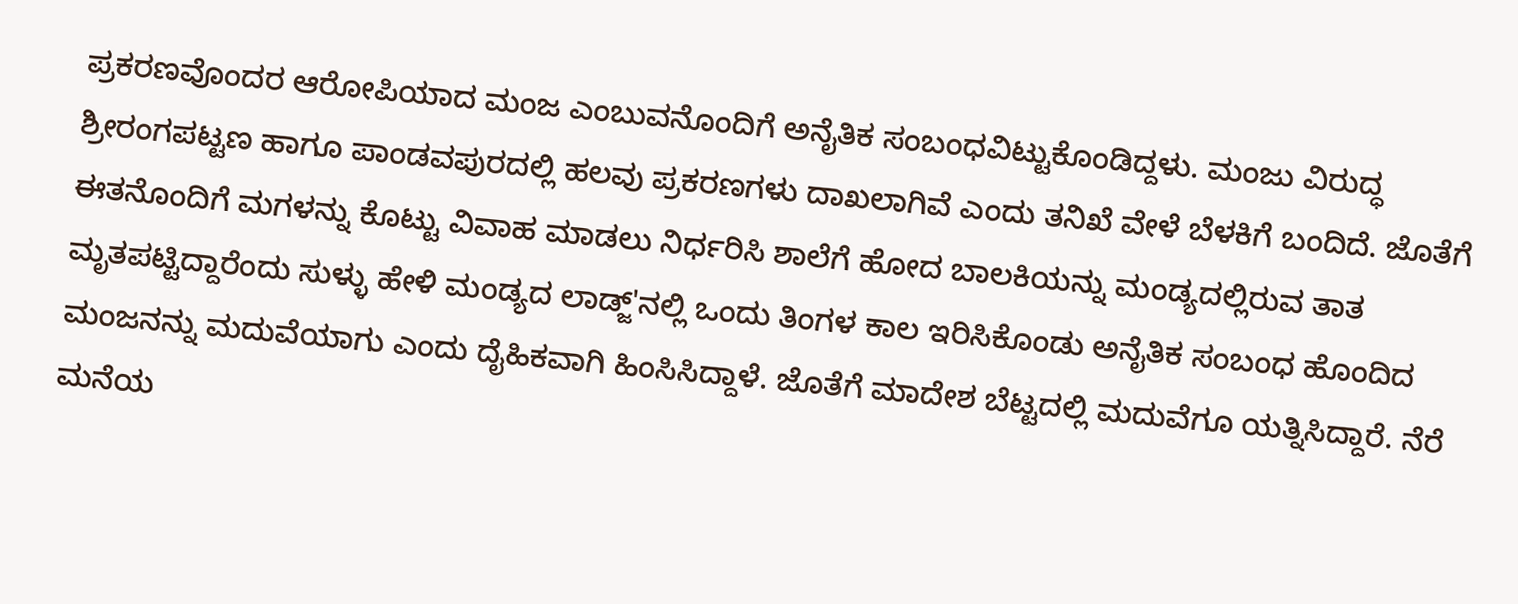ಪ್ರಕರಣವೊಂದರ ಆರೋಪಿಯಾದ ಮಂಜ ಎಂಬುವನೊಂದಿಗೆ ಅನೈತಿಕ ಸಂಬಂಧವಿಟ್ಟುಕೊಂಡಿದ್ದಳು. ಮಂಜು ವಿರುದ್ಧ ಶ್ರೀರಂಗಪಟ್ಟಣ ಹಾಗೂ ಪಾಂಡವಪುರದಲ್ಲಿ ಹಲವು ಪ್ರಕರಣಗಳು ದಾಖಲಾಗಿವೆ ಎಂದು ತನಿಖೆ ವೇಳೆ ಬೆಳಕಿಗೆ ಬಂದಿದೆ. ಜೊತೆಗೆ ಈತನೊಂದಿಗೆ ಮಗಳನ್ನು ಕೊಟ್ಟು ವಿವಾಹ ಮಾಡಲು ನಿರ್ಧರಿಸಿ ಶಾಲೆಗೆ ಹೋದ ಬಾಲಕಿಯನ್ನು ಮಂಡ್ಯದಲ್ಲಿರುವ ತಾತ ಮೃತಪಟ್ಟಿದ್ದಾರೆಂದು ಸುಳ್ಳು ಹೇಳಿ ಮಂಡ್ಯದ ಲಾಡ್ಜ್'ನಲ್ಲಿ ಒಂದು ತಿಂಗಳ ಕಾಲ ಇರಿಸಿಕೊಂಡು ಅನೈತಿಕ ಸಂಬಂಧ ಹೊಂದಿದ ಮಂಜನನ್ನು ಮದುವೆಯಾಗು ಎಂದು ದೈಹಿಕವಾಗಿ ಹಿಂಸಿಸಿದ್ದಾಳೆ. ಜೊತೆಗೆ ಮಾದೇಶ ಬೆಟ್ಟದಲ್ಲಿ ಮದುವೆಗೂ ಯತ್ನಿಸಿದ್ದಾರೆ. ನೆರೆ ಮನೆಯ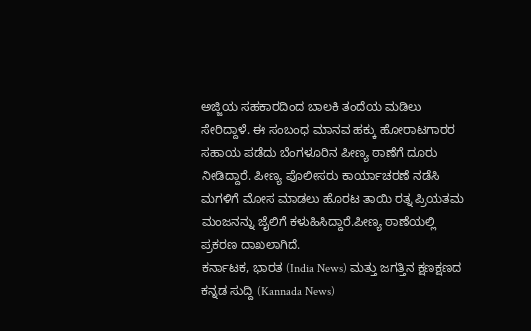ಅಜ್ಜಿಯ ಸಹಕಾರದಿಂದ ಬಾಲಕಿ ತಂದೆಯ ಮಡಿಲು ಸೇರಿದ್ದಾಳೆ. ಈ ಸಂಬಂಧ ಮಾನವ ಹಕ್ಕು ಹೋರಾಟಗಾರರ ಸಹಾಯ ಪಡೆದು ಬೆಂಗಳೂರಿನ ಪೀಣ್ಯ ಠಾಣೆಗೆ ದೂರು ನೀಡಿದ್ದಾರೆ. ಪೀಣ್ಯ ಪೊಲೀಸರು ಕಾರ್ಯಾಚರಣೆ ನಡೆಸಿ ಮಗಳಿಗೆ ಮೋಸ ಮಾಡಲು ಹೊರಟ ತಾಯಿ ರತ್ನ ಪ್ರಿಯತಮ ಮಂಜನನ್ನು ಜೈಲಿಗೆ ಕಳುಹಿಸಿದ್ದಾರೆ.ಪೀಣ್ಯ ಠಾಣೆಯಲ್ಲಿ ಪ್ರಕರಣ ದಾಖಲಾಗಿದೆ.
ಕರ್ನಾಟಕ, ಭಾರತ (India News) ಮತ್ತು ಜಗತ್ತಿನ ಕ್ಷಣಕ್ಷಣದ ಕನ್ನಡ ಸುದ್ದಿ (Kannada News)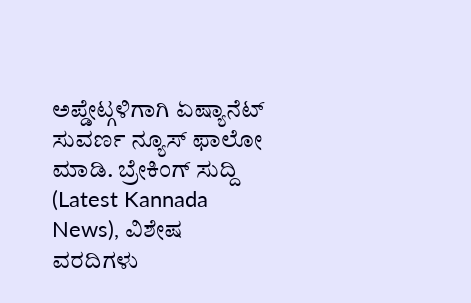ಅಪ್ಡೇಟ್ಗಳಿಗಾಗಿ ಏಷ್ಯಾನೆಟ್ ಸುವರ್ಣ ನ್ಯೂಸ್ ಫಾಲೋ ಮಾಡಿ. ಬ್ರೇಕಿಂಗ್ ಸುದ್ದಿ (Latest Kannada News), ವಿಶೇಷ ವರದಿಗಳು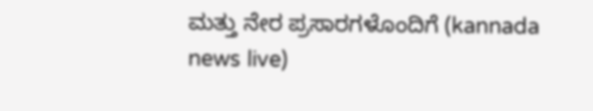ಮತ್ತು ನೇರ ಪ್ರಸಾರಗಳೊಂದಿಗೆ (kannada news live)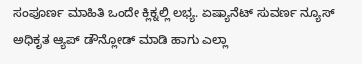ಸಂಪೂರ್ಣ ಮಾಹಿತಿ ಒಂದೇ ಕ್ಲಿಕ್ನಲ್ಲಿ ಲಭ್ಯ. ಏಷ್ಯಾನೆಟ್ ಸುವರ್ಣ ನ್ಯೂಸ್ ಅಧಿಕೃತ ಆ್ಯಪ್ ಡೌನ್ಲೋಡ್ ಮಾಡಿ ಹಾಗು ಎಲ್ಲಾ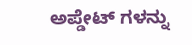ಅಪ್ಡೇಟ್ ಗಳನ್ನು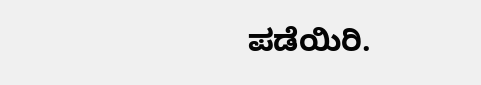ಪಡೆಯಿರಿ.